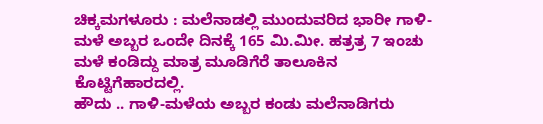ಚಿಕ್ಕಮಗಳೂರು : ಮಲೆನಾಡಲ್ಲಿ ಮುಂದುವರಿದ ಭಾರೀ ಗಾಳಿ-ಮಳೆ ಅಬ್ಬರ ಒಂದೇ ದಿನಕ್ಕೆ 165 ಮಿ.ಮೀ. ಹತ್ರತ್ರ 7 ಇಂಚು ಮಳೆ ಕಂಡಿದ್ದು ಮಾತ್ರ ಮೂಡಿಗೆರೆ ತಾಲೂಕಿನ ಕೊಟ್ಟಿಗೆಹಾರದಲ್ಲಿ.
ಹೌದು .. ಗಾಳಿ-ಮಳೆಯ ಅಬ್ಬರ ಕಂಡು ಮಲೆನಾಡಿಗರು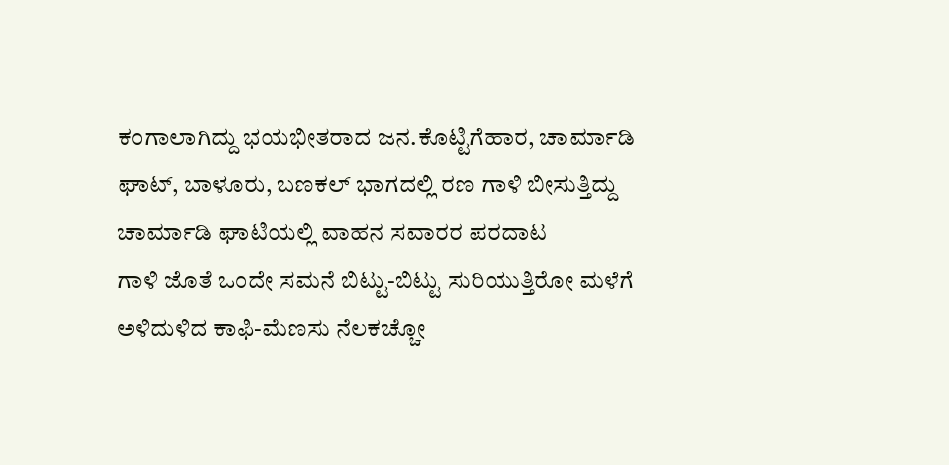ಕಂಗಾಲಾಗಿದ್ದು ಭಯಭೀತರಾದ ಜನ.ಕೊಟ್ಟಿಗೆಹಾರ, ಚಾರ್ಮಾಡಿ ಘಾಟ್, ಬಾಳೂರು, ಬಣಕಲ್ ಭಾಗದಲ್ಲಿ ರಣ ಗಾಳಿ ಬೀಸುತ್ತಿದ್ದು ಚಾರ್ಮಾಡಿ ಘಾಟಿಯಲ್ಲಿ ವಾಹನ ಸವಾರರ ಪರದಾಟ
ಗಾಳಿ ಜೊತೆ ಒಂದೇ ಸಮನೆ ಬಿಟ್ಟು-ಬಿಟ್ಟು ಸುರಿಯುತ್ತಿರೋ ಮಳೆಗೆ ಅಳಿದುಳಿದ ಕಾಫಿ-ಮೆಣಸು ನೆಲಕಚ್ಚೋ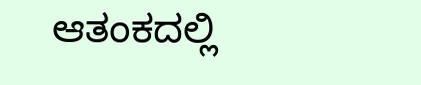ಆತಂಕದಲ್ಲಿ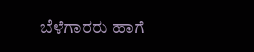ಬೆಳೆಗಾರರು ಹಾಗೆ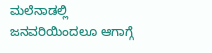ಮಲೆನಾಡಲ್ಲಿ ಜನವರಿಯಿಂದಲೂ ಆಗಾಗ್ಗೆ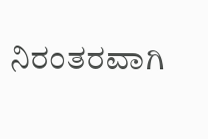ನಿರಂತರವಾಗಿ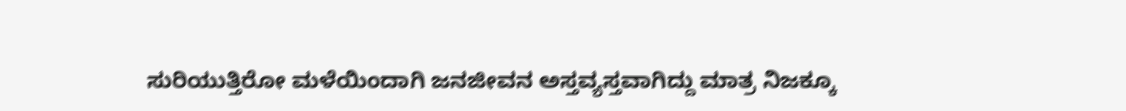ಸುರಿಯುತ್ತಿರೋ ಮಳೆಯಿಂದಾಗಿ ಜನಜೀವನ ಅಸ್ತವ್ಯಸ್ತವಾಗಿದ್ದು ಮಾತ್ರ ನಿಜಕ್ಕೂ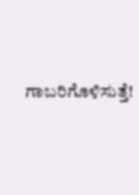ಗಾಬರಿಗೊಳಿಸುತ್ತೆ!